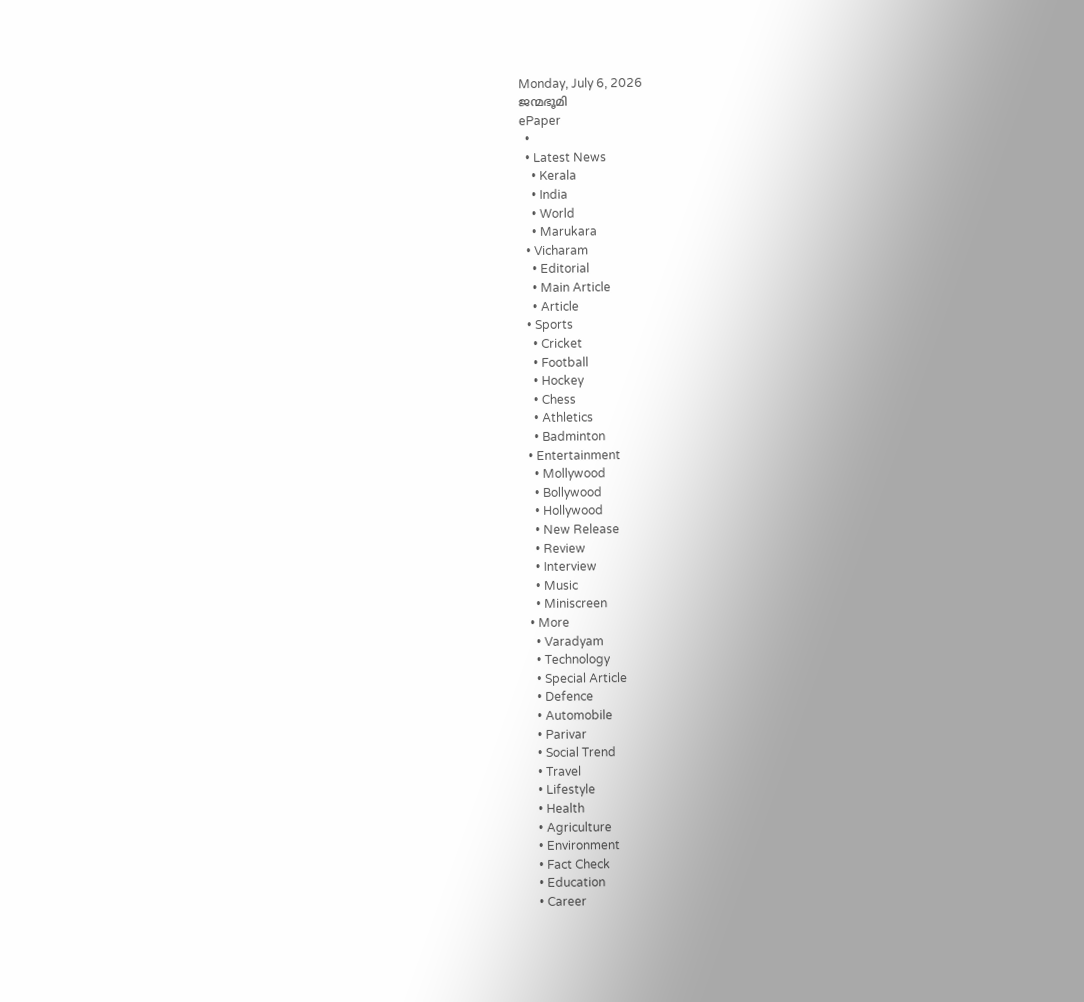Monday, July 6, 2026
ജന്മഭൂമി
ePaper
  •
  • Latest News
    • Kerala
    • India
    • World
    • Marukara
  • Vicharam
    • Editorial
    • Main Article
    • Article
  • Sports
    • Cricket
    • Football
    • Hockey
    • Chess
    • Athletics
    • Badminton
  • Entertainment
    • Mollywood
    • Bollywood
    • Hollywood
    • New Release
    • Review
    • Interview
    • Music
    • Miniscreen
  • More
    • Varadyam
    • Technology
    • Special Article
    • Defence
    • Automobile
    • Parivar
    • Social Trend
    • Travel
    • Lifestyle
    • Health
    • Agriculture
    • Environment
    • Fact Check
    • Education
    • Career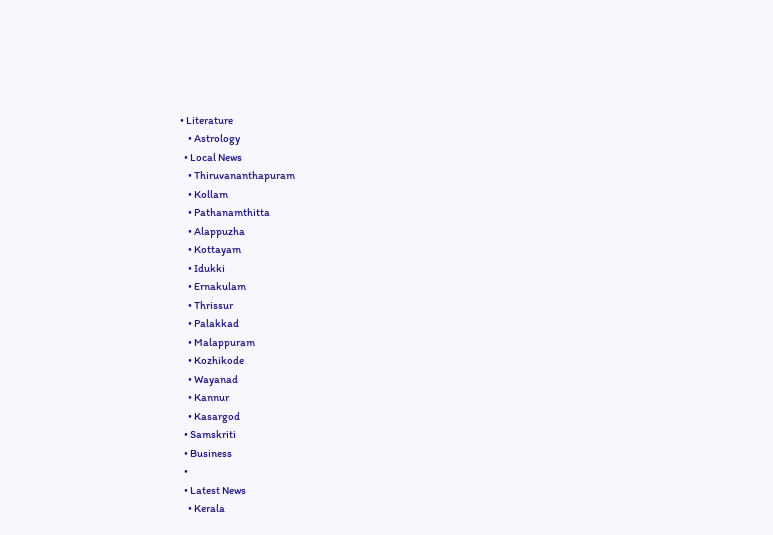• Literature
    • Astrology
  • Local News
    • Thiruvananthapuram
    • Kollam
    • Pathanamthitta
    • Alappuzha
    • Kottayam
    • Idukki
    • Ernakulam
    • Thrissur
    • Palakkad
    • Malappuram
    • Kozhikode
    • Wayanad
    • Kannur
    • Kasargod
  • Samskriti
  • Business
  •
  • Latest News
    • Kerala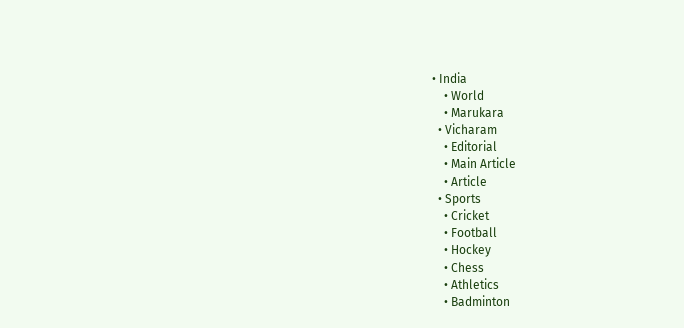• India
    • World
    • Marukara
  • Vicharam
    • Editorial
    • Main Article
    • Article
  • Sports
    • Cricket
    • Football
    • Hockey
    • Chess
    • Athletics
    • Badminton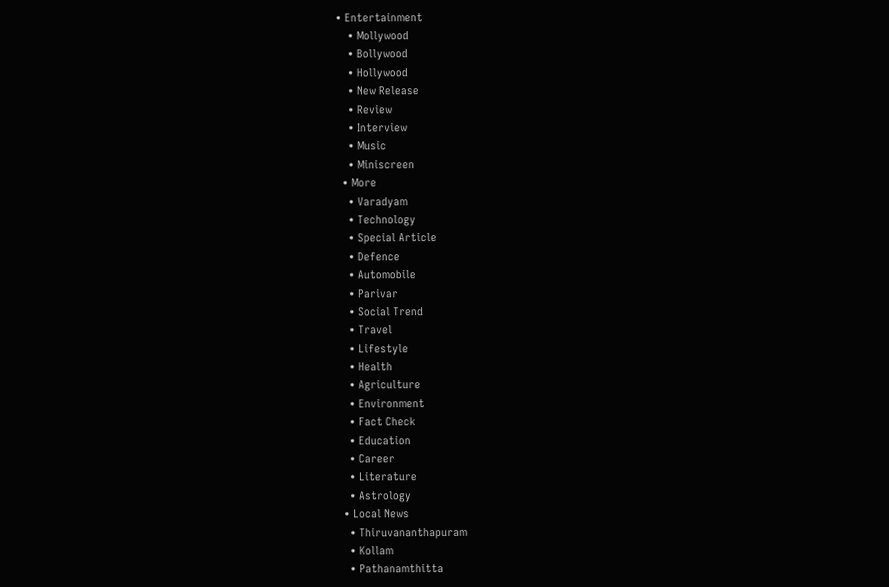• Entertainment
    • Mollywood
    • Bollywood
    • Hollywood
    • New Release
    • Review
    • Interview
    • Music
    • Miniscreen
  • More
    • Varadyam
    • Technology
    • Special Article
    • Defence
    • Automobile
    • Parivar
    • Social Trend
    • Travel
    • Lifestyle
    • Health
    • Agriculture
    • Environment
    • Fact Check
    • Education
    • Career
    • Literature
    • Astrology
  • Local News
    • Thiruvananthapuram
    • Kollam
    • Pathanamthitta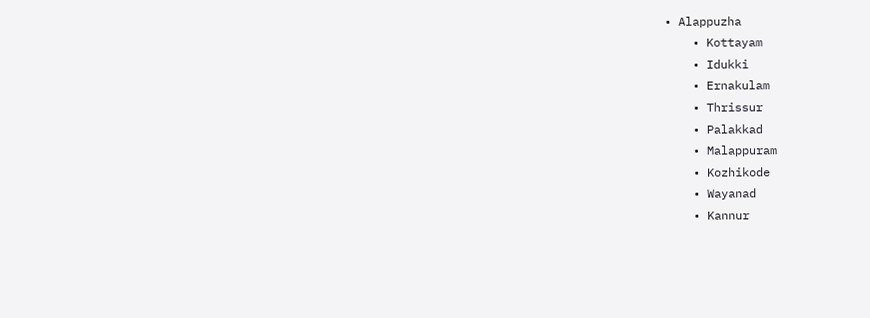• Alappuzha
    • Kottayam
    • Idukki
    • Ernakulam
    • Thrissur
    • Palakkad
    • Malappuram
    • Kozhikode
    • Wayanad
    • Kannur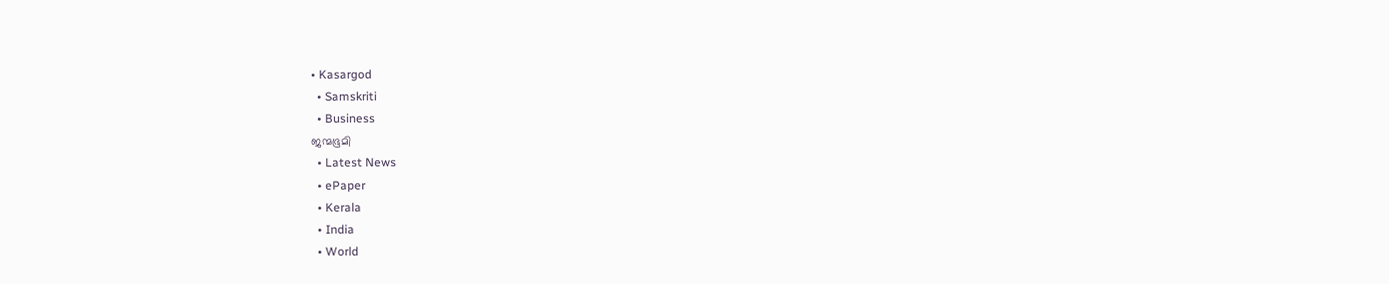• Kasargod
  • Samskriti
  • Business
ജന്മഭൂമി
  • Latest News
  • ePaper
  • Kerala
  • India
  • World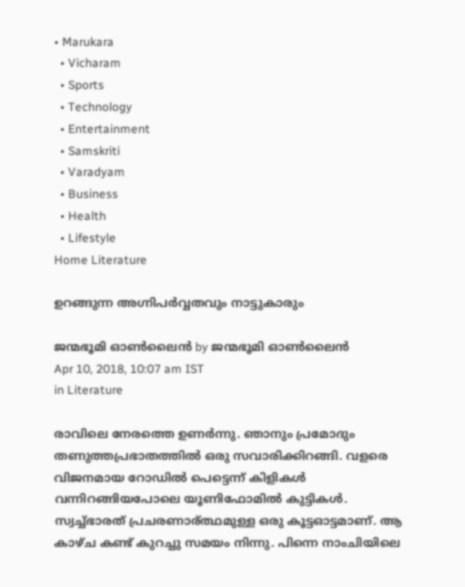• Marukara
  • Vicharam
  • Sports
  • Technology
  • Entertainment
  • Samskriti
  • Varadyam
  • Business
  • Health
  • Lifestyle
Home Literature

ഉറങ്ങുന്ന അഗ്നിപര്‍വ്വതവും നാട്ടുകാരും

ജന്മഭൂമി ഓണ്‍ലൈന്‍ by ജന്മഭൂമി ഓണ്‍ലൈന്‍
Apr 10, 2018, 10:07 am IST
in Literature

രാവിലെ നേരത്തെ ഉണര്‍ന്നു. ഞാനും പ്രമോദും തണുത്തപ്രഭാതത്തില്‍ ഒരു സവാരിക്കിറങ്ങി. വളരെ വിജനമായ റോഡില്‍ പെട്ടെന്ന് കിളികള്‍ വന്നിറങ്ങിയപോലെ യൂണിഫോമില്‍ കുട്ടികള്‍. സ്വച്ച്ഭാരത് പ്രചരണാര്ത്ഥമുള്ള ഒരു കൂട്ടഓട്ടമാണ്. ആ കാഴ്ച കണ്ട് കുറച്ചു സമയം നിന്നു. പിന്നെ നാംചിയിലെ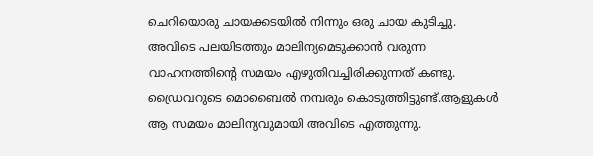ചെറിയൊരു ചായക്കടയില്‍ നിന്നും ഒരു ചായ കുടിച്ചു. അവിടെ പലയിടത്തും മാലിന്യമെടുക്കാന്‍ വരുന്ന വാഹനത്തിന്‍റെ സമയം എഴുതിവച്ചിരിക്കുന്നത് കണ്ടു. ഡ്രൈവറുടെ മൊബൈല്‍ നമ്പരും കൊടുത്തിട്ടുണ്ട്.ആളുകള്‍ ആ സമയം മാലിന്യവുമായി അവിടെ എത്തുന്നു.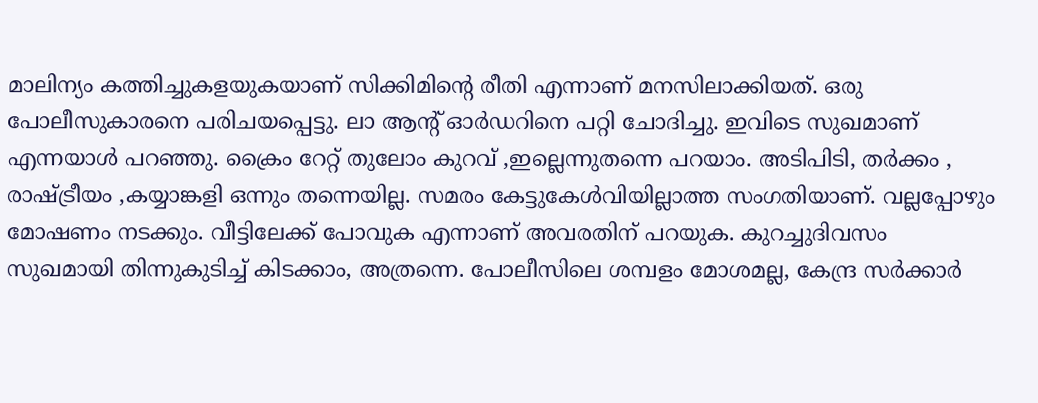മാലിന്യം കത്തിച്ചുകളയുകയാണ് സിക്കിമിന്‍റെ രീതി എന്നാണ് മനസിലാക്കിയത്. ഒരു പോലീസുകാരനെ പരിചയപ്പെട്ടു. ലാ ആന്‍റ് ഓര്‍ഡറിനെ പറ്റി ചോദിച്ചു. ഇവിടെ സുഖമാണ് എന്നയാള്‍ പറഞ്ഞു. ക്രൈം റേറ്റ് തുലോം കുറവ് ,ഇല്ലെന്നുതന്നെ പറയാം. അടിപിടി, തര്‍ക്കം , രാഷ്‌ട്രീയം ,കയ്യാങ്കളി ഒന്നും തന്നെയില്ല. സമരം കേട്ടുകേള്‍വിയില്ലാത്ത സംഗതിയാണ്. വല്ലപ്പോഴും മോഷണം നടക്കും. വീട്ടിലേക്ക് പോവുക എന്നാണ് അവരതിന് പറയുക. കുറച്ചുദിവസം സുഖമായി തിന്നുകുടിച്ച് കിടക്കാം, അത്രന്നെ. പോലീസിലെ ശമ്പളം മോശമല്ല, കേന്ദ്ര സർക്കാര്‍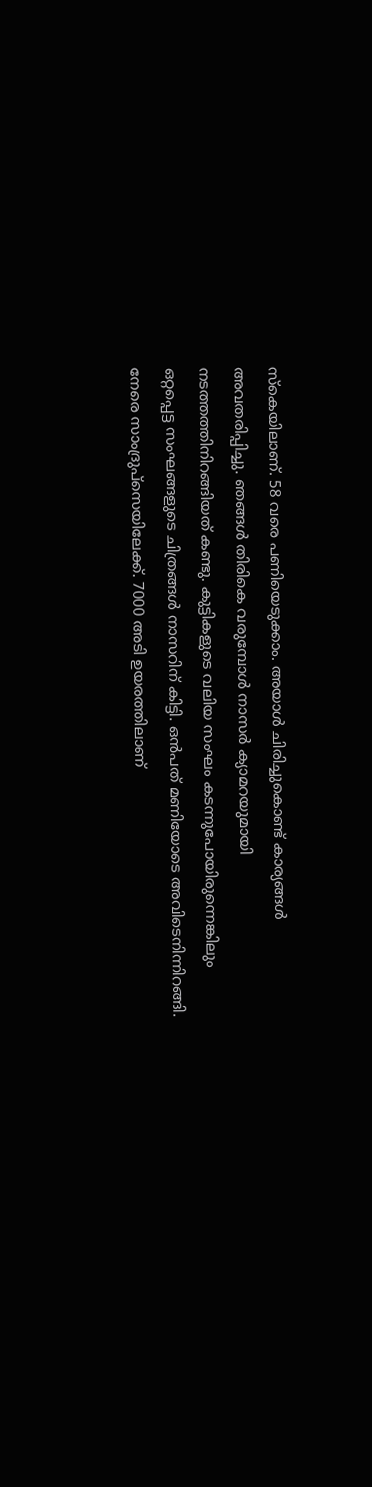സ്കെയിലാണ്. 58 വരെ പണിയെടുക്കാം. അയാള്‍ ചിരിച്ചുകൊണ്ട് കാര്യങ്ങള്‍ അവതരിപ്പിച്ചു. ഞങ്ങള്‍ തിരികെ വരുമ്പോള്‍ നാസര്‍ ക്യാമറയുമായി നടത്തത്തിനിറങ്ങിയത് കണ്ടു. കുട്ടികളുടെ വലിയ സംഘം കടന്നുപോയിരുന്നെങ്കിലും ഒറ്റപ്പെട്ട സംഘങ്ങളുടെ ചിത്രങ്ങള്‍ നാസറിന് കിട്ടി. ഒന്‍പത് മണിയോടെ അവിടെനിന്നിറങ്ങി. നേരെ സാംദ്രുപ്സെയിലേക്ക്. 7000 അടി ഉയരത്തിലാണ്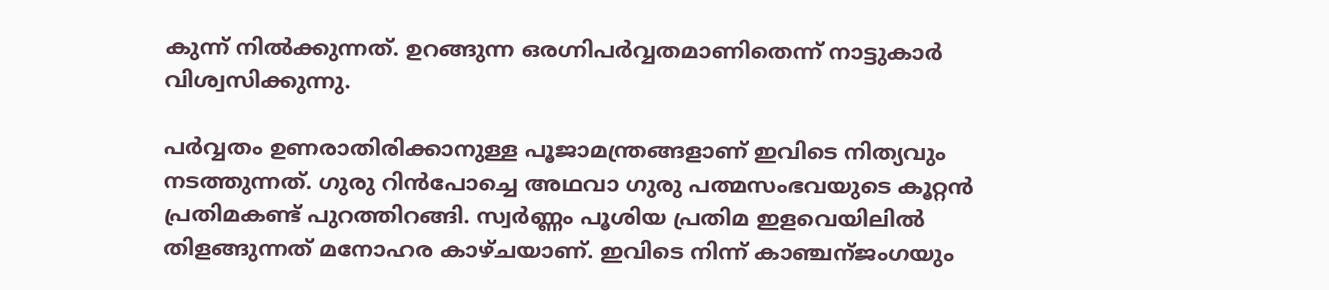കുന്ന് നില്‍ക്കുന്നത്. ഉറങ്ങുന്ന ഒരഗ്നിപര്‍വ്വതമാണിതെന്ന് നാട്ടുകാര്‍ വിശ്വസിക്കുന്നു.

പര്‍വ്വതം ഉണരാതിരിക്കാനുള്ള പൂജാമന്ത്രങ്ങളാണ് ഇവിടെ നിത്യവും നടത്തുന്നത്. ഗുരു റിന്‍പോച്ചെ അഥവാ ഗുരു പത്മസംഭവയുടെ കൂറ്റന്‍ പ്രതിമകണ്ട് പുറത്തിറങ്ങി. സ്വര്‍ണ്ണം പൂശിയ പ്രതിമ ഇളവെയിലില്‍ തിളങ്ങുന്നത് മനോഹര കാഴ്ചയാണ്. ഇവിടെ നിന്ന് കാഞ്ചന്ജംഗയും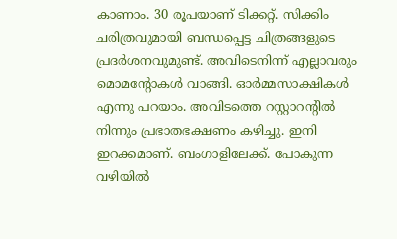കാണാം. 30 രൂപയാണ് ടിക്കറ്റ്. സിക്കിം ചരിത്രവുമായി ബന്ധപ്പെട്ട ചിത്രങ്ങളുടെ പ്രദര്‍ശനവുമുണ്ട്. അവിടെനിന്ന് എല്ലാവരും മൊമന്‍റോകള്‍ വാങ്ങി. ഓര്‍മ്മസാക്ഷികള്‍ എന്നു പറയാം. അവിടത്തെ റസ്റ്റാറന്‍റില്‍ നിന്നും പ്രഭാതഭക്ഷണം കഴിച്ചു. ഇനി ഇറക്കമാണ്. ബംഗാളിലേക്ക്. പോകുന്ന വഴിയില്‍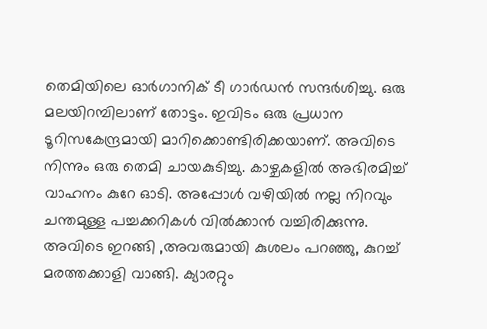തെമിയിലെ ഓര്‍ഗാനിക് ടീ ഗാര്‍ഡന്‍ സന്ദര്‍ശിച്ചു. ഒരു മലയിറമ്പിലാണ് തോട്ടം. ഇവിടം ഒരു പ്രധാന ടൂറിസകേന്ദ്രമായി മാറിക്കൊണ്ടിരിക്കയാണ്. അവിടെ നിന്നും ഒരു തെമി ചായകുടിച്ചു. കാഴ്ചകളില്‍ അഭിരമിച്ച് വാഹനം കുറേ ഓടി. അപ്പോള്‍ വഴിയില്‍ നല്ല നിറവും ചന്തമുള്ള പച്ചക്കറികള്‍ വില്‍ക്കാന്‍‌ വച്ചിരിക്കുന്നു. അവിടെ ഇറങ്ങി ,അവരുമായി കുശലം പറഞ്ഞു, കുറച്ച് മരത്തക്കാളി വാങ്ങി. ക്യാരറ്റും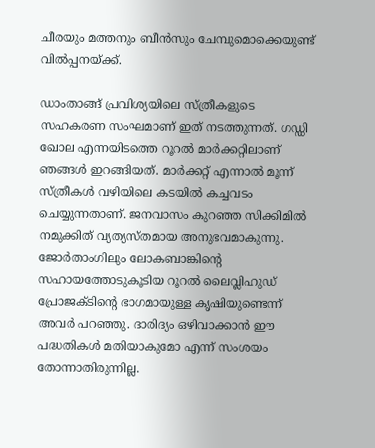ചീരയും മത്തനും ബീന്‍സും ചേമ്പുമൊക്കെയുണ്ട്  വില്‍പ്പനയ്‌ക്ക്.

ഡാംതാങ്ങ് പ്രവിശ്യയിലെ സ്ത്രീകളുടെ സഹകരണ സംഘമാണ് ഇത് നടത്തുന്നത്. ഗഡ്ഡി ഖോല എന്നയിടത്തെ റൂറല്‍ മാര്‍ക്കറ്റിലാണ് ഞങ്ങള്‍ ഇറങ്ങിയത്. മാര്‍ക്കറ്റ് എന്നാല്‍ മൂന്ന് സ്ത്രീകള്‍ വഴിയിലെ കടയില്‍ കച്ചവടം ചെയ്യുന്നതാണ്. ജനവാസം കുറഞ്ഞ സിക്കിമില്‍ നമുക്കിത് വ്യത്യസ്തമായ അനുഭവമാകുന്നു. ജോര്‍താംഗിലും ലോകബാങ്കിന്‍റെ സഹായത്തോടുകൂടിയ റൂറല്‍ ലൈവ്ലിഹുഡ് പ്രോജക്ടിന്‍റെ ഭാഗമായുള്ള കൃഷിയുണ്ടെന്ന് അവര്‍ പറഞ്ഞു. ദാരിദ്യം ഒഴിവാക്കാന്‍ ഈ പദ്ധതികള്‍ മതിയാകുമോ എന്ന് സംശയം തോന്നാതിരുന്നില്ല.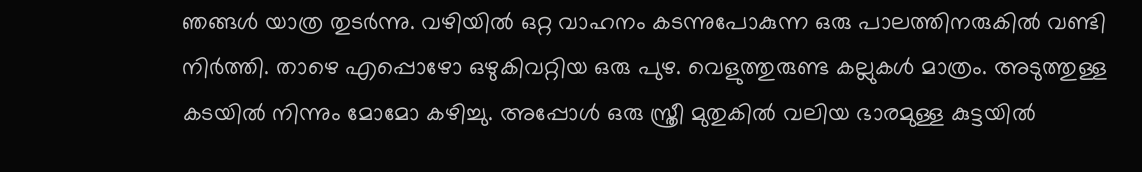ഞങ്ങള്‍ യാത്ര തുടര്‍ന്നു. വഴിയില്‍ ഒറ്റ വാഹനം കടന്നുപോകുന്ന ഒരു പാലത്തിനരുകില്‍ വണ്ടി നിര്‍ത്തി. താഴെ എപ്പൊഴോ ഒഴുകിവറ്റിയ ഒരു പുഴ. വെളുത്തുരുണ്ട കല്ലുകള്‍ മാത്രം. അടുത്തുള്ള കടയില്‍ നിന്നും മോമോ കഴിച്ചു. അപ്പോള്‍ ഒരു സ്ത്രീ മുതുകില്‍ വലിയ ഭാരമുള്ള കുട്ടയില്‍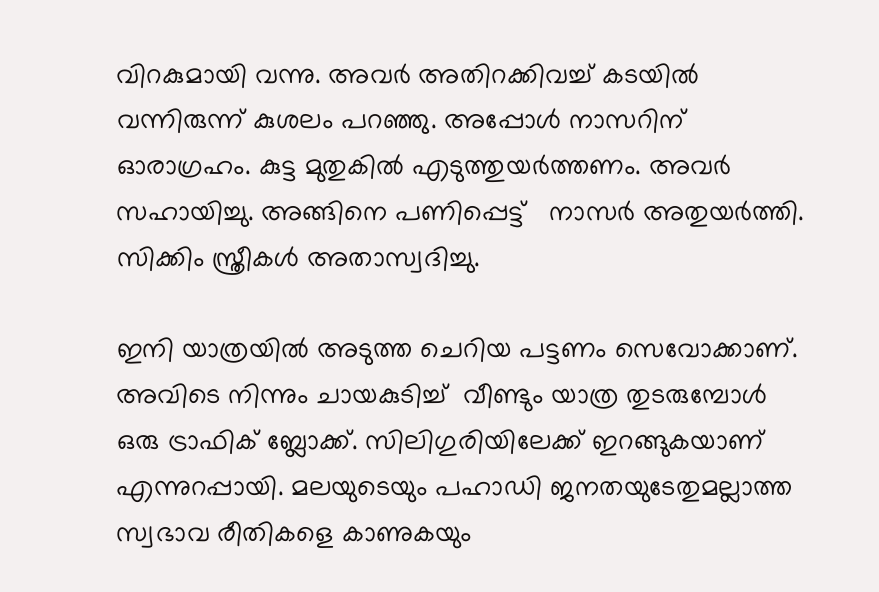വിറകുമായി വന്നു. അവര്‍ അതിറക്കിവച്ച് കടയില്‍ വന്നിരുന്ന് കുശലം പറഞ്ഞു. അപ്പോൾ നാസറിന് ഓരാഗ്രഹം. കുട്ട മുതുകില്‍ എടുത്തുയര്‍ത്തണം. അവര്‍ സഹായിച്ചു. അങ്ങിനെ പണിപ്പെട്ട്   നാസര്‍ അതുയര്‍ത്തി. സിക്കിം സ്ത്രീകള്‍ അതാസ്വദിച്ചു.

ഇനി യാത്രയില്‍ അടുത്ത ചെറിയ പട്ടണം സെവോക്കാണ്. അവിടെ നിന്നും ചായകുടിച്ച്  വീണ്ടും യാത്ര തുടരുമ്പോള്‍ ഒരു ട്രാഫിക് ബ്ലോക്ക്. സിലിഗുരിയിലേക്ക് ഇറങ്ങുകയാണ് എന്നുറപ്പായി. മലയുടെയും പഹാഡി ജനതയുടേതുമല്ലാത്ത  സ്വഭാവ രീതികളെ കാണുകയും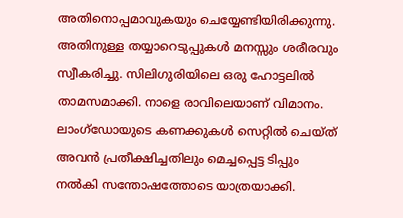അതിനൊപ്പമാവുകയും ചെയ്യേണ്ടിയിരിക്കുന്നു. അതിനുള്ള തയ്യാറെടുപ്പുകള്‍ മനസ്സും ശരീരവും സ്വീകരിച്ചു. സിലിഗുരിയിലെ ഒരു ഹോട്ടലില്‍ താമസമാക്കി. നാളെ രാവിലെയാണ് വിമാനം. ലാംഗ്ഡോയുടെ കണക്കുകള്‍ സെറ്റില്‍ ചെയ്ത് അവന്‍ പ്രതീക്ഷിച്ചതിലും മെച്ചപ്പെട്ട ടിപ്പും നല്‍കി സന്തോഷത്തോടെ യാത്രയാക്കി.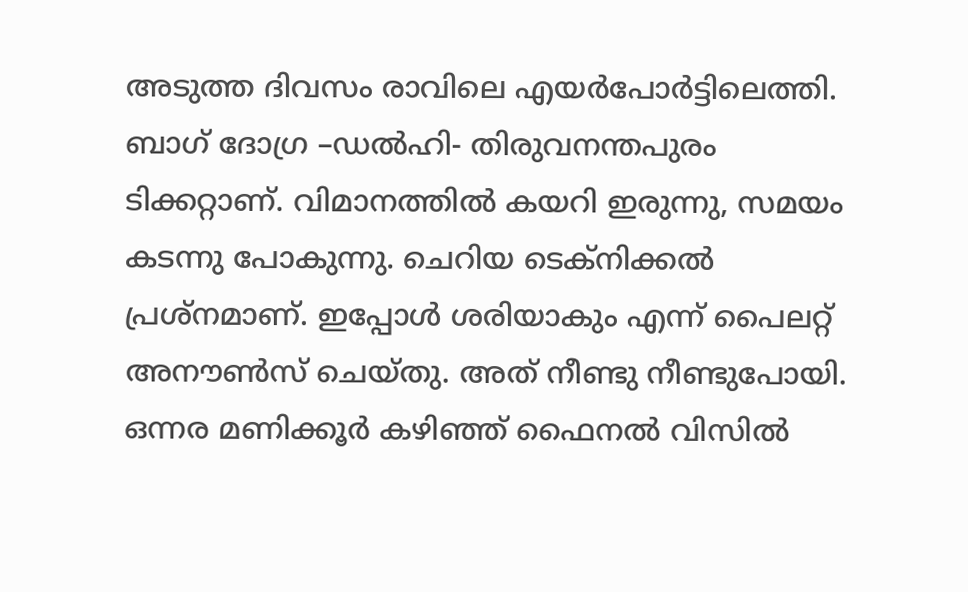അടുത്ത ദിവസം രാവിലെ എയര്‍പോര്‍ട്ടിലെത്തി. ബാഗ് ദോഗ്ര –ഡല്‍ഹി- തിരുവനന്തപുരം ടിക്കറ്റാണ്. വിമാനത്തില്‍ കയറി ഇരുന്നു, സമയം കടന്നു പോകുന്നു. ചെറിയ ടെക്നിക്കല്‍ പ്രശ്നമാണ്. ഇപ്പോള്‍ ശരിയാകും എന്ന് പൈലറ്റ് അനൗണ്‍സ് ചെയ്തു. അത് നീണ്ടു നീണ്ടുപോയി. ഒന്നര മണിക്കൂര്‍ കഴിഞ്ഞ് ഫൈനല്‍ വിസില്‍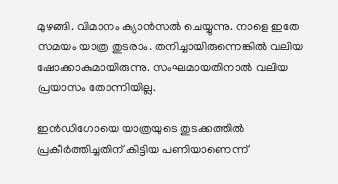മുഴങ്ങി. വിമാനം ക്യാന്‍സല്‍ ചെയ്യുന്നു. നാളെ ഇതേ സമയം യാത്ര തുടരാം. തനിച്ചായിരുന്നെങ്കില്‍ വലിയ ഷോക്കാകുമായിരുന്നു. സംഘമായതിനാല്‍ വലിയ പ്രയാസം തോന്നിയില്ല.

ഇന്‍ഡിഗോയെ യാത്രയുടെ തുടക്കത്തില്‍ പ്രകീര്‍ത്തിച്ചതിന് കിട്ടിയ പണിയാണെന്ന്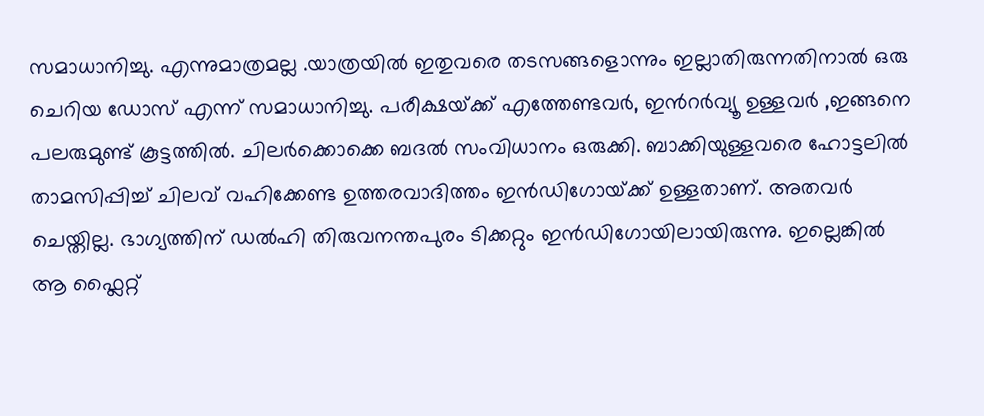സമാധാനിച്ചു. എന്നുമാത്രമല്ല .യാത്രയില്‍ ഇതുവരെ തടസങ്ങളൊന്നും ഇല്ലാതിരുന്നതിനാല്‍ ഒരു ചെറിയ ഡോസ് എന്ന് സമാധാനിച്ചു. പരീക്ഷയ്‌ക്ക് എത്തേണ്ടവര്‍, ഇന്‍റര്‍വ്യൂ ഉള്ളവര്‍ ,ഇങ്ങനെ പലരുമുണ്ട് കൂട്ടത്തില്‍. ചിലര്‍ക്കൊക്കെ ബദല്‍ സംവിധാനം ഒരുക്കി. ബാക്കിയുള്ളവരെ ഹോട്ടലില്‍ താമസിപ്പിച്ച് ചിലവ് വഹിക്കേണ്ട ഉത്തരവാദിത്തം ഇന്‍ഡിഗോയ്‌ക്ക് ഉള്ളതാണ്. അതവര്‍ ചെയ്തില്ല. ഭാഗ്യത്തിന് ഡല്‍ഹി തിരുവനന്തപുരം ടിക്കറ്റും ഇന്‍‍ഡിഗോയിലായിരുന്നു. ഇല്ലെങ്കില്‍ ആ ഫ്ലൈറ്റ്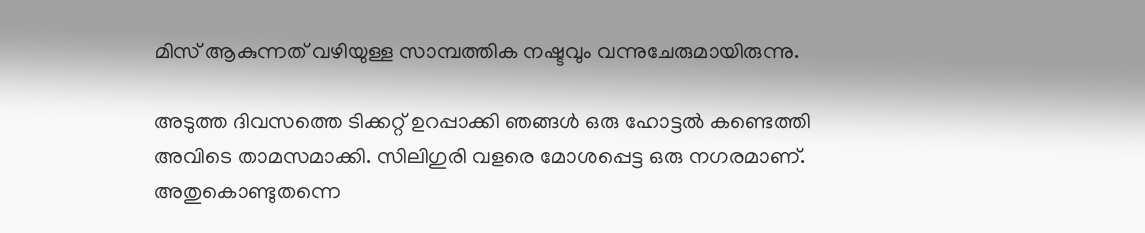മിസ് ആകുന്നത് വഴിയുള്ള സാമ്പത്തിക നഷ്ടവും വന്നുചേരുമായിരുന്നു.

അടുത്ത ദിവസത്തെ ടിക്കറ്റ് ഉറപ്പാക്കി ഞങ്ങള്‍ ഒരു ഹോട്ടല്‍ കണ്ടെത്തി അവിടെ താമസമാക്കി. സിലിഗുരി വളരെ മോശപ്പെട്ട ഒരു നഗരമാണ്. അതുകൊണ്ടുതന്നെ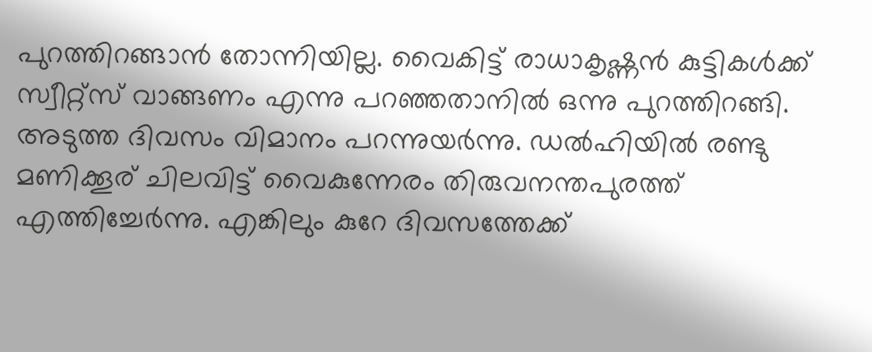പുറത്തിറങ്ങാന്‍ തോന്നിയില്ല. വൈകിട്ട് രാധാകൃഷ്ണന്‍ കുട്ടികള്‍ക്ക് സ്വീറ്റ്സ് വാങ്ങണം എന്നു പറഞ്ഞതാനില്‍ ഒന്നു പുറത്തിറങ്ങി. അടുത്ത ദിവസം വിമാനം പറന്നുയര്‍ന്നു. ഡല്‍ഹിയില്‍ രണ്ടു മണിക്കൂര് ചിലവിട്ട് വൈകുന്നേരം തിരുവനന്തപുരത്ത് എത്തിച്ചേര്‍ന്നു. എങ്കിലും കുറേ ദിവസത്തേക്ക്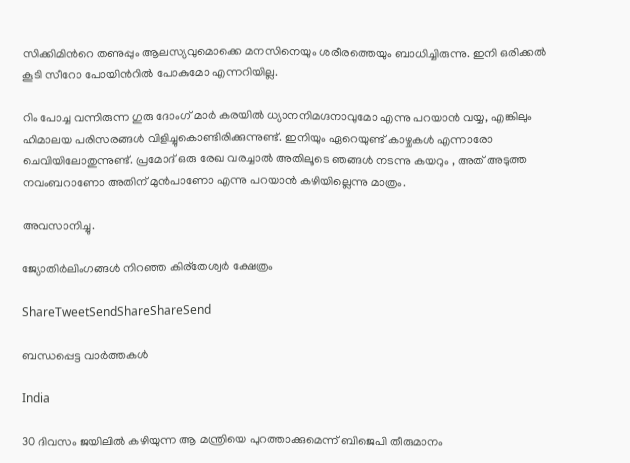സിക്കിമിന്‍റെ തണുപ്പും ആലസ്യവുമൊക്കെ മനസിനെയും ശരീരത്തെയും ബാധിച്ചിരുന്നു. ഇനി ഒരിക്കല്‍ കൂടി സീറോ പോയിന്‍റില്‍ പോകുമോ എന്നറിയില്ല.

റിം പോച്ച വന്നിരുന്ന ഗുരു ദോംഗ് മാര്‍ കരയില്‍ ധ്യാനനിമഗ്ദനാവുമോ എന്നു പറയാന്‍ വയ്യ, എങ്കിലും ഹിമാലയ പരിസരങ്ങള്‍ വിളിച്ചുകൊണ്ടിരിക്കുന്നുണ്ട്. ഇനിയും ഏറെയുണ്ട് കാഴ്ചകള്‍ എന്നാരോ ചെവിയിലോതുന്നുണ്ട്. പ്രമോദ് ഒരു രേഖ വരച്ചാല്‍ അതിലൂടെ ഞങ്ങള്‍ നടന്നു കയറും , അത് അടുത്ത നവംബറാണോ അതിന് മുന്‍പാണോ എന്നു പറയാന്‍ കഴിയില്ലെന്നു മാത്രം.

അവസാനിച്ചു.

ജ്യോതിര്‍ലിംഗങ്ങൾ നിറഞ്ഞ കിര്തേശ്വര്‍ ക്ഷേത്രം

ShareTweetSendShareShareSend

ബന്ധപ്പെട്ട വാര്‍ത്തകള്‍

India

30 ദിവസം ജയിലില്‍ കഴിയുന്ന ആ മന്ത്രിയെ പുറത്താക്കുമെന്ന് ബിജെപി തീരുമാനം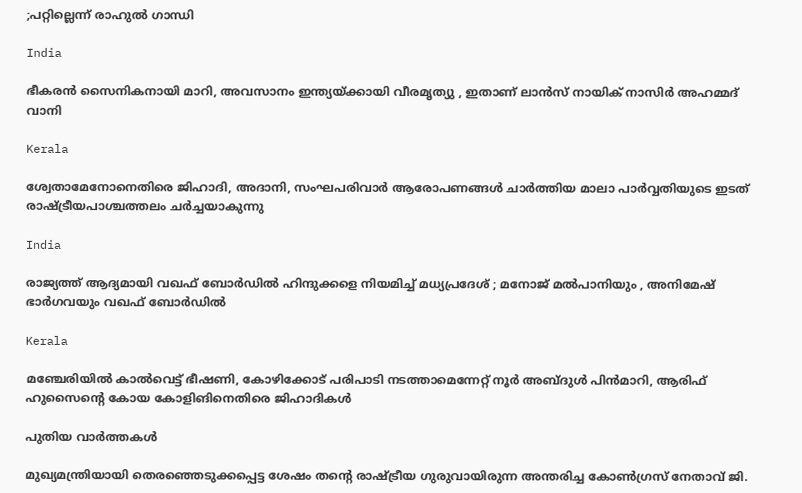;പറ്റില്ലെന്ന് രാഹുല്‍ ഗാന്ധി

India

ഭീകരന്‍ സൈനികനായി മാറി, അവസാനം ഇന്ത്യയ്‌ക്കായി വീരമൃത്യു , ഇതാണ് ലാന്‍സ് നായിക് നാസിര്‍ അഹമ്മദ് വാനി

Kerala

ശ്വേതാമേനോനെതിരെ ജിഹാദി, അദാനി, സംഘപരിവാര്‍ ആരോപണങ്ങള്‍ ചാര്‍ത്തിയ മാലാ പാര്‍വ്വതിയുടെ ഇടത് രാഷ്‌ട്രീയപാശ്ചത്തലം ചര്‍ച്ചയാകുന്നു

India

രാജ്യത്ത് ആദ്യമായി വഖഫ് ബോർഡിൽ ഹിന്ദുക്കളെ നിയമിച്ച് മധ്യപ്രദേശ് ; മനോജ് മൽപാനിയും , അനിമേഷ് ഭാർഗവയും വഖഫ് ബോർഡിൽ

Kerala

മഞ്ചേരിയില്‍ കാല്‍വെട്ട് ഭീഷണി, കോഴിക്കോട് പരിപാടി നടത്താമെന്നേറ്റ് നൂര്‍ അബ്ദുള്‍ പിന്‍മാറി, ആരിഫ് ഹുസൈന്റെ കോയ കോളിങിനെതിരെ ജിഹാദികള്‍

പുതിയ വാര്‍ത്തകള്‍

മുഖ്യമന്ത്രിയായി തെരഞ്ഞെടുക്കപ്പെട്ട ശേഷം തന്‍റെ രാഷ്ട്രീയ ഗുരുവായിരുന്ന അന്തരിച്ച കോണ്‍ഗ്രസ് നേതാവ് ജി.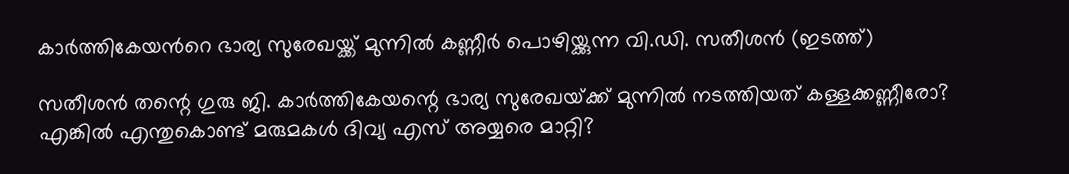കാര്‍ത്തികേയന്‍റെ ഭാര്യ സുരേഖയ്ക്ക് മുന്നില്‍ കണ്ണീര്‍ പൊഴിയ്ക്കുന്ന വി.ഡി. സതീശന്‍ (ഇടത്ത്)

സതീശന്‍ തന്റെ ഗുരു ജി. കാര്‍ത്തികേയന്റെ ഭാര്യ സുരേഖയ്‌ക്ക് മുന്നില്‍ നടത്തിയത് കള്ളക്കണ്ണീരോ? എങ്കില്‍ എന്തുകൊണ്ട് മരുമകള്‍ ദിവ്യ എസ് അയ്യരെ മാറ്റി?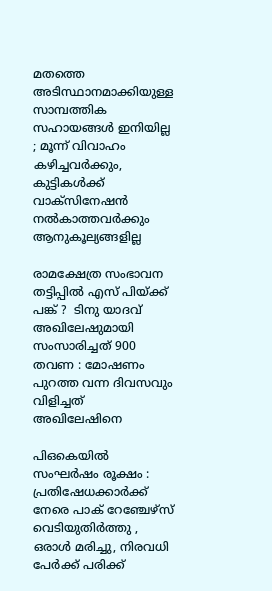മതത്തെ അടിസ്ഥാനമാക്കിയുള്ള സാമ്പത്തിക സഹായങ്ങൾ ഇനിയില്ല ; മൂന്ന് വിവാഹം കഴിച്ചവർക്കും, കുട്ടികൾക്ക് വാക്സിനേഷൻ നൽകാത്തവർക്കും ആനുകൂല്യങ്ങളില്ല

രാമക്ഷേത്ര സംഭാവന തട്ടിപ്പിൽ എസ് പിയ്‌ക്ക് പങ്ക് ?  ടിനു യാദവ് അഖിലേഷുമായി സംസാരിച്ചത് 900 തവണ : മോഷണം പുറത്ത വന്ന ദിവസവും വിളിച്ചത് അഖിലേഷിനെ

പി‌ഒ‌കെയിൽ സംഘർഷം രൂക്ഷം : പ്രതിഷേധക്കാർക്ക് നേരെ പാക് റേഞ്ചേഴ്‌സ് വെടിയുതിർത്തു , ഒരാൾ മരിച്ചു, നിരവധി പേർക്ക് പരിക്ക്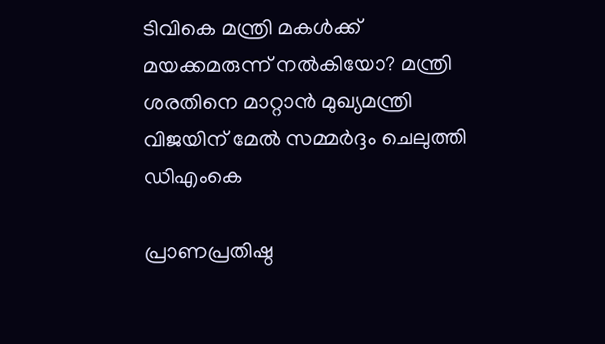ടിവികെ മന്ത്രി മകള്‍ക്ക് മയക്കമരുന്ന് നല്‍കിയോ? മന്ത്രി ശരതിനെ മാറ്റാന്‍ മുഖ്യമന്ത്രി വിജയിന് മേല്‍ സമ്മര്‍ദ്ദം ചെലുത്തി ഡിഎംകെ

പ്രാണപ്രതിഷ്ഠ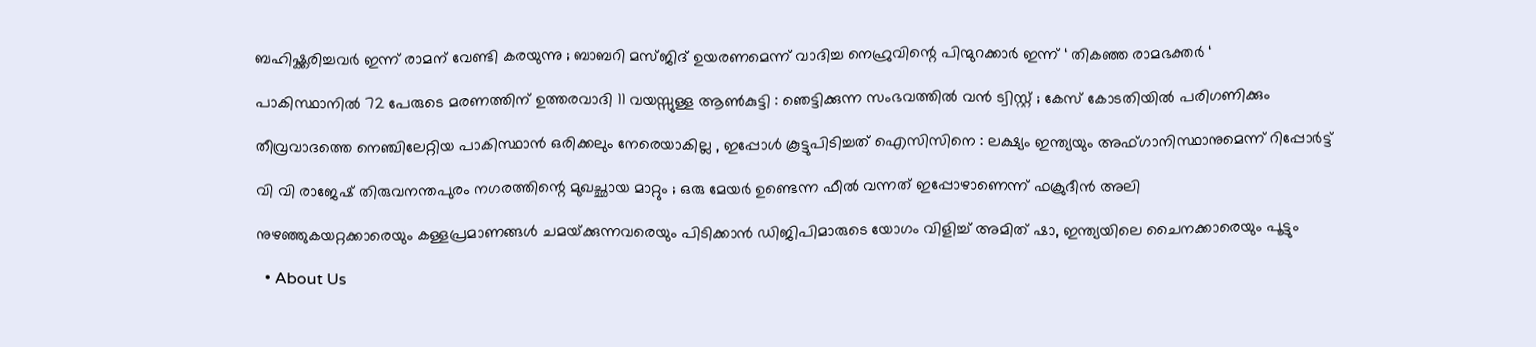ബഹിഷ്ക്കരിച്ചവർ ഇന്ന് രാമന് വേണ്ടി കരയുന്നു ; ബാബറി മസ്ജിദ് ഉയരണമെന്ന് വാദിച്ച നെഹ്രുവിന്റെ പിന്മുറക്കാർ ഇന്ന് ‘ തികഞ്ഞ രാമഭക്തർ ‘

പാകിസ്ഥാനിൽ 72 പേരുടെ മരണത്തിന് ഉത്തരവാദി 11 വയസ്സുള്ള ആൺകുട്ടി : ഞെട്ടിക്കുന്ന സംഭവത്തിൽ വൻ ട്വിസ്റ്റ് ; കേസ് കോടതിയിൽ പരിഗണിക്കും

തീവ്രവാദത്തെ നെഞ്ചിലേറ്റിയ പാകിസ്ഥാൻ ഒരിക്കലും നേരെയാകില്ല , ഇപ്പോൾ കൂട്ടുപിടിച്ചത് ഐസിസിനെ : ലക്ഷ്യം ഇന്ത്യയും അഫ്ഗാനിസ്ഥാനുമെന്ന് റിപ്പോർട്ട്

വി വി രാജേഷ് തിരുവനന്തപുരം നഗരത്തിന്റെ മുഖച്ഛായ മാറ്റും ; ഒരു മേയർ ഉണ്ടെന്ന ഫീൽ വന്നത് ഇപ്പോഴാണെന്ന് ഫക്രുദീൻ അലി

നുഴഞ്ഞുകയറ്റക്കാരെയും കള്ളപ്രമാണങ്ങള്‍ ചമയ്‌ക്കുന്നവരെയും പിടിക്കാന്‍ ഡിജിപിമാരുടെ യോഗം വിളിച്ച് അമിത് ഷാ, ഇന്ത്യയിലെ ചൈനക്കാരെയും പൂട്ടും

  • About Us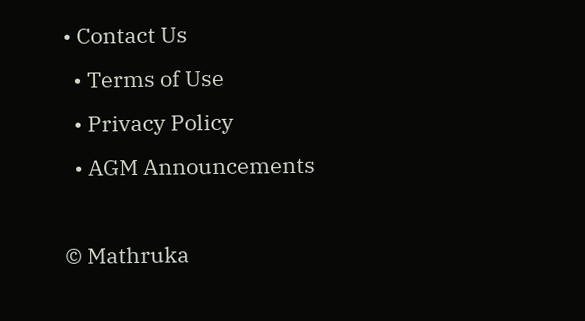• Contact Us
  • Terms of Use
  • Privacy Policy
  • AGM Announcements

© Mathruka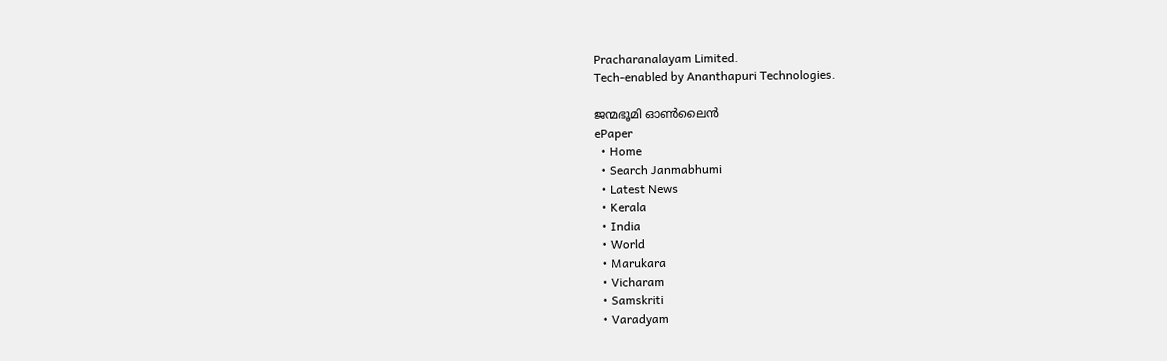Pracharanalayam Limited.
Tech-enabled by Ananthapuri Technologies.

ജന്മഭൂമി ഓണ്‍ലൈന്‍
ePaper
  • Home
  • Search Janmabhumi
  • Latest News
  • Kerala
  • India
  • World
  • Marukara
  • Vicharam
  • Samskriti
  • Varadyam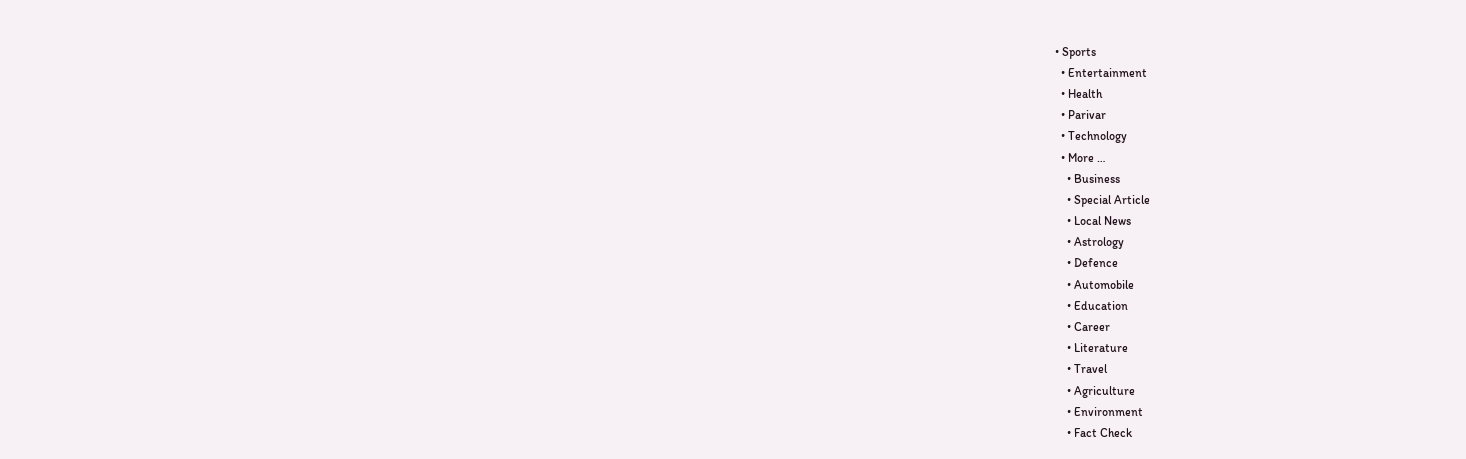• Sports
  • Entertainment
  • Health
  • Parivar
  • Technology
  • More …
    • Business
    • Special Article
    • Local News
    • Astrology
    • Defence
    • Automobile
    • Education
    • Career
    • Literature
    • Travel
    • Agriculture
    • Environment
    • Fact Check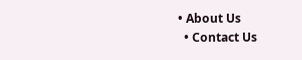• About Us
  • Contact Us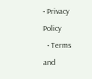• Privacy Policy
  • Terms and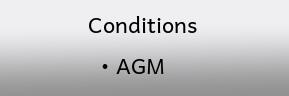Conditions
  • AGM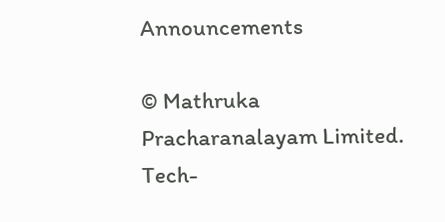Announcements

© Mathruka Pracharanalayam Limited.
Tech-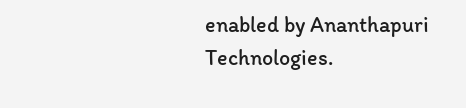enabled by Ananthapuri Technologies.